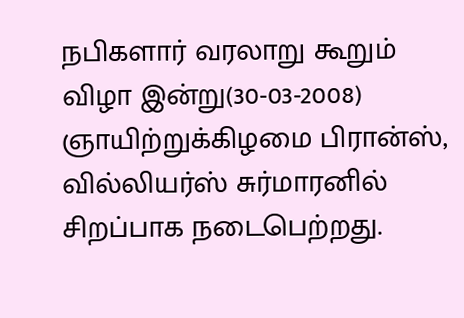நபிகளார் வரலாறு கூறும் விழா இன்று(30-03-2008) ஞாயிற்றுக்கிழமை பிரான்ஸ், வில்லியர்ஸ் சுர்மாரனில் சிறப்பாக நடைபெற்றது.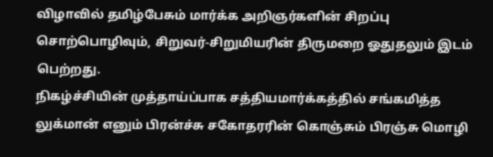விழாவில் தமிழ்பேசும் மார்க்க அறிஞர்களின் சிறப்பு சொற்பொழிவும், சிறுவர்-சிறுமியரின் திருமறை ஓதுதலும் இடம் பெற்றது.
நிகழ்ச்சியின் முத்தாய்ப்பாக சத்தியமார்க்கத்தில் சங்கமித்த லுக்மான் எனும் பிரன்ச்சு சகோதரரின் கொஞ்சும் பிரஞ்சு மொழி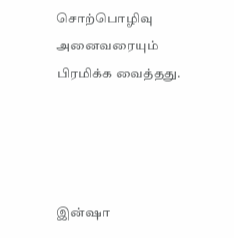சொற்பொழிவு அனைவரையும் பிரமிக்க வைத்தது.




இன்ஷா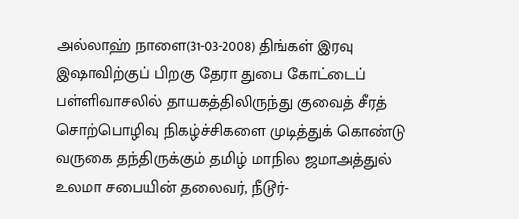அல்லாஹ் நாளை(31-03-2008) திங்கள் இரவு இஷாவிற்குப் பிறகு தேரா துபை கோட்டைப் பள்ளிவாசலில் தாயகத்திலிருந்து குவைத் சீரத் சொற்பொழிவு நிகழ்ச்சிகளை முடித்துக் கொண்டு வருகை தந்திருக்கும் தமிழ் மாநில ஜமாஅத்துல் உலமா சபையின் தலைவர், நீடூர்-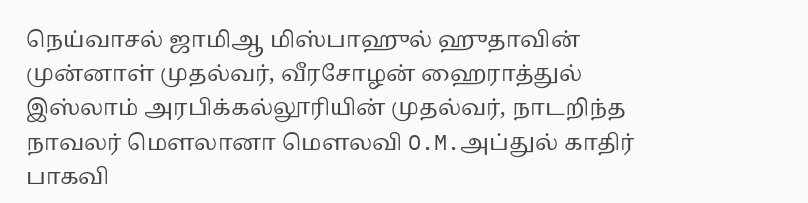நெய்வாசல் ஜாமிஆ மிஸ்பாஹுல் ஹுதாவின் முன்னாள் முதல்வர், வீரசோழன் ஹைராத்துல் இஸ்லாம் அரபிக்கல்லூரியின் முதல்வர், நாடறிந்த நாவலர் மெளலானா மெளலவி O.M.அப்துல் காதிர் பாகவி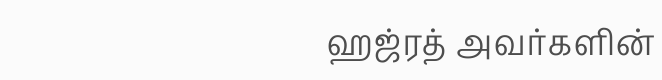ஹஜ்ரத் அவர்களின்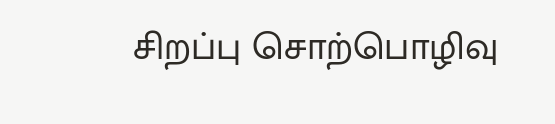சிறப்பு சொற்பொழிவு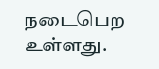நடைபெற உள்ளது.